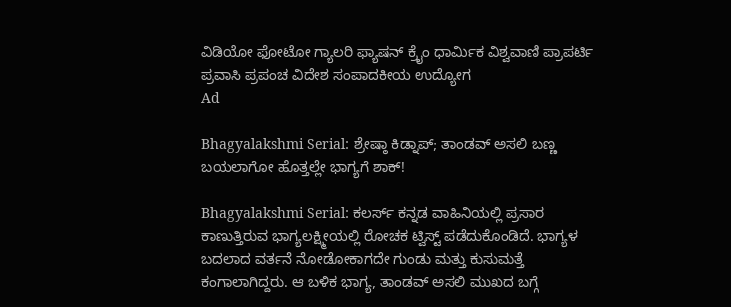ವಿಡಿಯೋ ಫೋಟೋ ಗ್ಯಾಲರಿ ಫ್ಯಾಷನ್ ಕ್ರೈಂ ಧಾರ್ಮಿಕ ವಿಶ್ವವಾಣಿ ಪ್ರಾಪರ್ಟಿ ಪ್ರವಾಸಿ ಪ್ರಪಂಚ ವಿದೇಶ ಸಂಪಾದಕೀಯ ಉದ್ಯೋಗ
Ad

Bhagyalakshmi Serial: ಶ್ರೇಷ್ಠಾ ಕಿಡ್ನಾಪ್‌; ತಾಂಡವ್ ಅಸಲಿ ಬಣ್ಣ ಬಯಲಾಗೋ ಹೊತ್ತಲ್ಲೇ ಭಾಗ್ಯಗೆ ಶಾಕ್‌!

Bhagyalakshmi Serial: ಕಲರ್ಸ್‌ ಕನ್ನಡ ವಾಹಿನಿಯಲ್ಲಿ ಪ್ರಸಾರ ಕಾಣುತ್ತಿರುವ ಭಾಗ್ಯಲಕ್ಷ್ಮೀಯಲ್ಲಿ ರೋಚಕ ಟ್ವಿಸ್ಟ್‌ ಪಡೆದುಕೊಂಡಿದೆ. ಭಾಗ್ಯಳ ಬದಲಾದ ವರ್ತನೆ ನೋಡೋಕಾಗದೇ ಗುಂಡು ಮತ್ತು ಕುಸುಮತ್ತೆ ಕಂಗಾಲಾಗಿದ್ದರು. ಆ ಬಳಿಕ ಭಾಗ್ಯ, ತಾಂಡವ್‌ ಅಸಲಿ ಮುಖದ ಬಗ್ಗೆ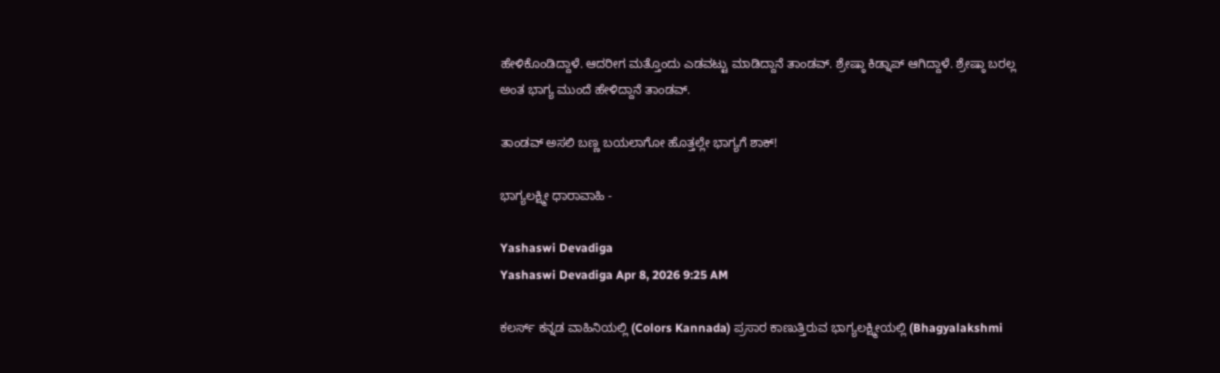ಹೇಳಿಕೊಂಡಿದ್ದಾಳೆ. ಆದರೀಗ ಮತ್ತೊಂದು ಎಡವಟ್ಟು ಮಾಡಿದ್ದಾನೆ ತಾಂಡವ್‌. ಶ್ರೇಷ್ಠಾ ಕಿಡ್ನಾಪ್‌ ಆಗಿದ್ದಾಳೆ. ಶ್ರೇಷ್ಠಾ ಬರಲ್ಲ ಅಂತ ಭಾಗ್ಯ ಮುಂದೆ ಹೇಳಿದ್ದಾನೆ ತಾಂಡವ್‌.

ತಾಂಡವ್ ಅಸಲಿ ಬಣ್ಣ ಬಯಲಾಗೋ ಹೊತ್ತಲ್ಲೇ ಭಾಗ್ಯಗೆ ಶಾಕ್‌!

ಭಾಗ್ಯಲಕ್ಷ್ಮೀ ಧಾರಾವಾಹಿ -

Yashaswi Devadiga
Yashaswi Devadiga Apr 8, 2026 9:25 AM

ಕಲರ್ಸ್‌ ಕನ್ನಡ ವಾಹಿನಿಯಲ್ಲಿ (Colors Kannada) ಪ್ರಸಾರ ಕಾಣುತ್ತಿರುವ ಭಾಗ್ಯಲಕ್ಷ್ಮೀಯಲ್ಲಿ (Bhagyalakshmi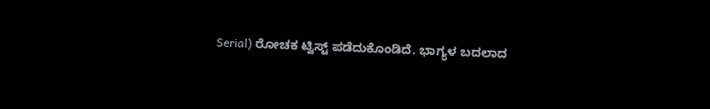Serial) ರೋಚಕ ಟ್ವಿಸ್ಟ್‌ ಪಡೆದುಕೊಂಡಿದೆ. ಭಾಗ್ಯಳ ಬದಲಾದ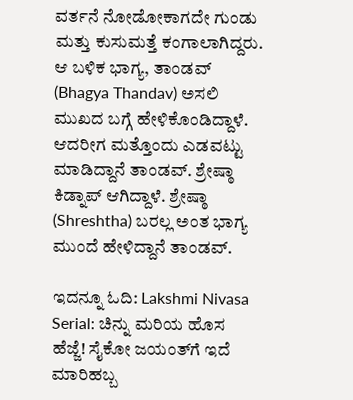ವರ್ತನೆ ನೋಡೋಕಾಗದೇ ಗುಂಡು ಮತ್ತು ಕುಸುಮತ್ತೆ ಕಂಗಾಲಾಗಿದ್ದರು. ಆ ಬಳಿಕ ಭಾಗ್ಯ, ತಾಂಡವ್‌ (Bhagya Thandav) ಅಸಲಿ ಮುಖದ ಬಗ್ಗೆ ಹೇಳಿಕೊಂಡಿದ್ದಾಳೆ. ಆದರೀಗ ಮತ್ತೊಂದು ಎಡವಟ್ಟು ಮಾಡಿದ್ದಾನೆ ತಾಂಡವ್‌. ಶ್ರೇಷ್ಠಾ ಕಿಡ್ನಾಪ್‌ ಆಗಿದ್ದಾಳೆ. ಶ್ರೇಷ್ಠಾ (Shreshtha) ಬರಲ್ಲ ಅಂತ ಭಾಗ್ಯ ಮುಂದೆ ಹೇಳಿದ್ದಾನೆ ತಾಂಡವ್‌.

ಇದನ್ನೂ ಓದಿ: Lakshmi Nivasa Serial: ಚಿನ್ನು ಮರಿಯ ಹೊಸ ಹೆಜ್ಜೆ! ಸೈಕೋ ಜಯಂತ್‌ಗೆ ಇದೆ ಮಾರಿಹಬ್ಬ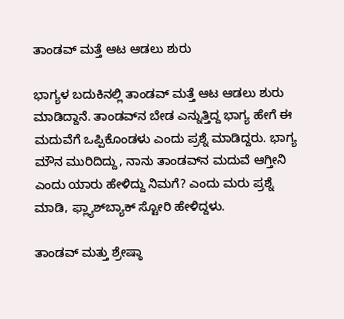ತಾಂಡವ್‌ ಮತ್ತೆ ಆಟ ಆಡಲು ಶುರು

ಭಾಗ್ಯಳ ಬದುಕಿನಲ್ಲಿ ತಾಂಡವ್‌ ಮತ್ತೆ ಆಟ ಆಡಲು ಶುರು ಮಾಡಿದ್ದಾನೆ. ತಾಂಡವ್‌ನ ಬೇಡ ಎನ್ನುತ್ತಿದ್ದ ಭಾಗ್ಯ ಹೇಗೆ ಈ ಮದುವೆಗೆ ಒಪ್ಪಿಕೊಂಡಳು ಎಂದು ಪ್ರಶ್ನೆ ಮಾಡಿದ್ದರು. ಭಾಗ್ಯ ಮೌನ ಮುರಿದಿದ್ದು, ನಾನು ತಾಂಡವ್‌ನ ಮದುವೆ ಆಗ್ತೀನಿ ಎಂದು ಯಾರು ಹೇಳಿದ್ದು ನಿಮಗೆ? ಎಂದು ಮರು ಪ್ರಶ್ನೆ ಮಾಡಿ, ಫ್ಲ್ಯಾಶ್‌ಬ್ಯಾಕ್‌ ಸ್ಟೋರಿ ಹೇಳಿದ್ದಳು.

ತಾಂಡವ್‌ ಮತ್ತು ಶ್ರೇಷ್ಠಾ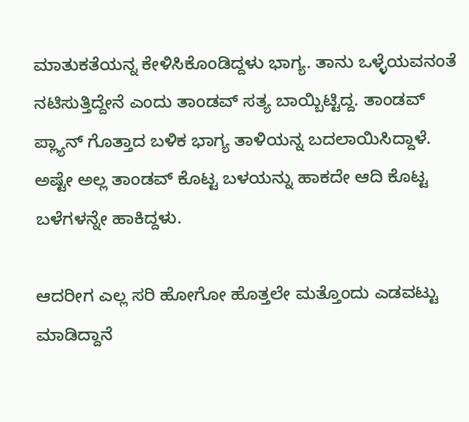ಮಾತುಕತೆಯನ್ನ ಕೇಳಿಸಿಕೊಂಡಿದ್ದಳು ಭಾಗ್ಯ. ತಾನು ಒಳ್ಳೆಯವನಂತೆ ನಟಿಸುತ್ತಿದ್ದೇನೆ ಎಂದು ತಾಂಡವ್‌ ಸತ್ಯ ಬಾಯ್ಬಿಟ್ಟಿದ್ದ. ತಾಂಡವ್‌ ಪ್ಲ್ಯಾನ್‌ ಗೊತ್ತಾದ ಬಳಿಕ ಭಾಗ್ಯ ತಾಳಿಯನ್ನ ಬದಲಾಯಿಸಿದ್ದಾಳೆ. ಅಷ್ಟೇ ಅಲ್ಲ ತಾಂಡವ್‌ ಕೊಟ್ಟ ಬಳಯನ್ನು ಹಾಕದೇ ಆದಿ ಕೊಟ್ಟ ಬಳೆಗಳನ್ನೇ ಹಾಕಿದ್ದಳು.

ಆದರೀಗ ಎಲ್ಲ ಸರಿ ಹೋಗೋ ಹೊತ್ತಲೇ ಮತ್ತೊಂದು ಎಡವಟ್ಟು ಮಾಡಿದ್ದಾನೆ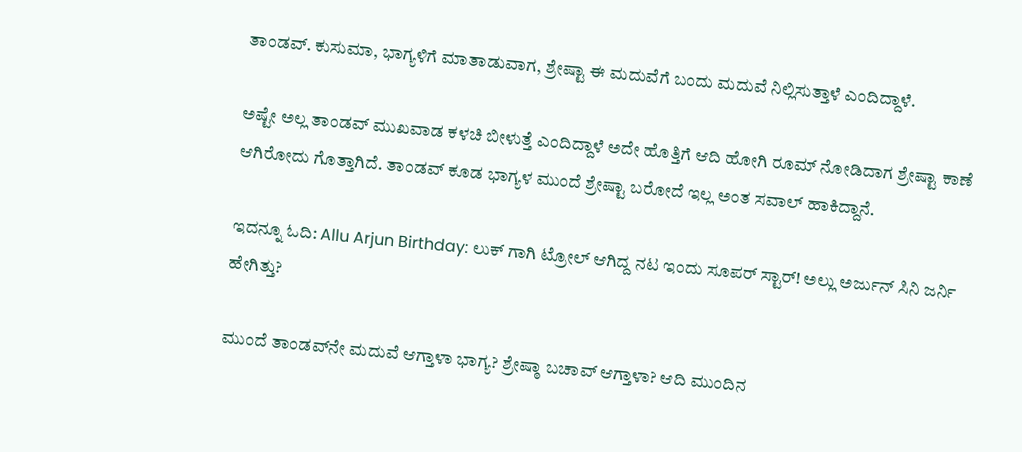ತಾಂಡವ್‌. ಕುಸುಮಾ, ಭಾಗ್ಯಳಿಗೆ ಮಾತಾಡುವಾಗ, ಶ್ರೇಷ್ಟಾ ಈ ಮದುವೆಗೆ ಬಂದು ಮದುವೆ ನಿಲ್ಲಿಸುತ್ತಾಳೆ ಎಂದಿದ್ದಾಳೆ.

ಅಷ್ಟೇ ಅಲ್ಲ ತಾಂಡವ್‌ ಮುಖವಾಡ ಕಳಚಿ ಬೀಳುತ್ತೆ ಎಂದಿದ್ದಾಳೆ ಅದೇ ಹೊತ್ತಿಗೆ ಆದಿ ಹೋಗಿ ರೂಮ್‌ ನೋಡಿದಾಗ ಶ್ರೇಷ್ಟಾ ಕಾಣೆ ಆಗಿರೋದು ಗೊತ್ತಾಗಿದೆ. ತಾಂಡವ್‌ ಕೂಡ ಭಾಗ್ಯಳ ಮುಂದೆ ಶ್ರೇಷ್ಟಾ ಬರೋದೆ ಇಲ್ಲ ಅಂತ ಸವಾಲ್‌ ಹಾಕಿದ್ದಾನೆ.

ಇದನ್ನೂ ಓದಿ: Allu Arjun Birthday: ಲುಕ್ ಗಾಗಿ ಟ್ರೋಲ್ ಆಗಿದ್ದ ನಟ ಇಂದು ಸೂಪರ್ ಸ್ಟಾರ್! ಅಲ್ಲು ಅರ್ಜುನ್ ಸಿನಿ ಜರ್ನಿ ಹೇಗಿತ್ತು?

ಮುಂದೆ ತಾಂಡವ್‌ನೇ ಮದುವೆ ಆಗ್ತಾಳಾ ಭಾಗ್ಯ? ಶ್ರೇಷ್ಠಾ ಬಚಾವ್‌ ಆಗ್ತಾಳಾ? ಆದಿ ಮುಂದಿನ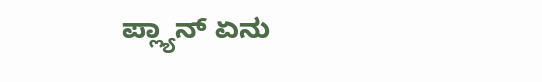ಪ್ಲ್ಯಾನ್‌ ಏನು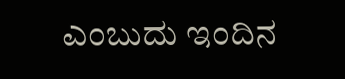ಎಂಬುದು ಇಂದಿನ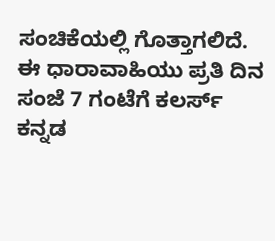ಸಂಚಿಕೆಯಲ್ಲಿ ಗೊತ್ತಾಗಲಿದೆ. ಈ ಧಾರಾವಾಹಿಯು ಪ್ರತಿ ದಿನ ಸಂಜೆ 7 ಗಂಟೆಗೆ ಕಲರ್ಸ್ ಕನ್ನಡ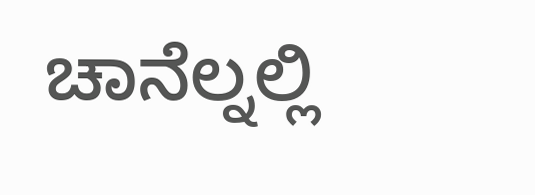ಚಾನೆಲ್ನಲ್ಲಿ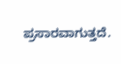ಪ್ರಸಾರವಾಗುತ್ತದೆ.